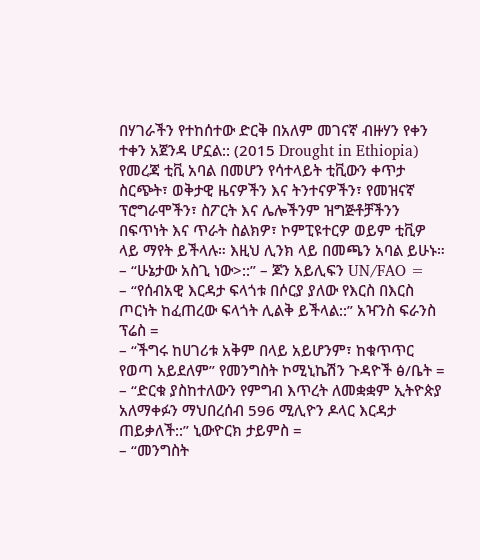በሃገራችን የተከሰተው ድርቅ በአለም መገናኛ ብዙሃን የቀን ተቀን አጀንዳ ሆኗል:: (2015 Drought in Ethiopia)
የመረጃ ቲቪ አባል በመሆን የሳተላይት ቲቪውን ቀጥታ ስርጭት፣ ወቅታዊ ዜናዎችን እና ትንተናዎችን፣ የመዝናኛ ፕሮግራሞችን፣ ስፖርት እና ሌሎችንም ዝግጅቶቻችንን በፍጥነት እና ጥራት ስልክዎ፣ ኮምፒዩተርዎ ወይም ቲቪዎ ላይ ማየት ይችላሉ። እዚህ ሊንክ ላይ በመጫን አባል ይሁኑ።
– “ሁኔታው አስጊ ነው>::” – ጆን አይሊፍን UN/FAO =
– “የሰብአዊ እርዳታ ፍላጎቱ በሶርያ ያለው የእርስ በእርስ ጦርነት ከፈጠረው ፍላጎት ሊልቅ ይችላል::” አዣንስ ፍራንስ ፕሬስ =
– “ችግሩ ከሀገሪቱ አቅም በላይ አይሆንም፣ ከቁጥጥር የወጣ አይደለም” የመንግስት ኮሚኒኬሽን ጉዳዮች ፅ/ቤት =
– “ድርቁ ያስከተለውን የምግብ እጥረት ለመቋቋም ኢትዮጵያ አለማቀፉን ማህበረሰብ 596 ሚሊዮን ዶላር እርዳታ ጠይቃለች::” ኒውዮርክ ታይምስ =
– “መንግስት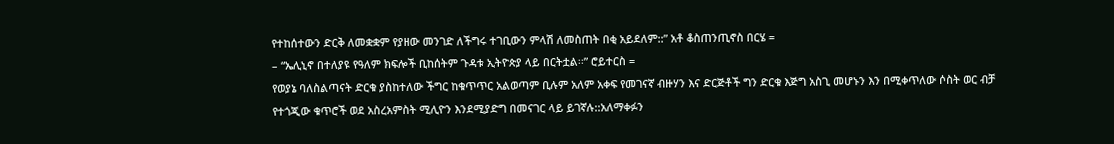የተከሰተውን ድርቅ ለመቋቋም የያዘው መንገድ ለችግሩ ተገቢውን ምላሽ ለመስጠት በቂ አይደለም::” አቶ ቆስጠንጢኖስ በርሄ =
– “ኤሊኒኖ በተለያዩ የዓለም ክፍሎች ቢከሰትም ጉዳቱ ኢትዮጵያ ላይ በርትቷል፡፡” ሮይተርስ =
የወያኔ ባለስልጣናት ድርቁ ያስከተለው ችግር ከቁጥጥር አልወጣም ቢሉም አለም አቀፍ የመገናኛ ብዙሃን እና ድርጅቶች ግን ድርቁ እጅግ አስጊ መሆኑን እን በሚቀጥለው ሶስት ወር ብቻ የተጎጂው ቁጥሮች ወደ አስረአምስት ሚሊዮን እንደሚያድግ በመናገር ላይ ይገኛሉ::አለማቀፉን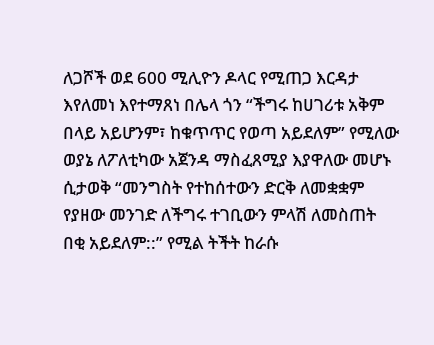ለጋሾች ወደ 600 ሚሊዮን ዶላር የሚጠጋ እርዳታ እየለመነ እየተማጸነ በሌላ ጎን “ችግሩ ከሀገሪቱ አቅም በላይ አይሆንም፣ ከቁጥጥር የወጣ አይደለም” የሚለው ወያኔ ለፖለቲካው አጀንዳ ማስፈጸሚያ እያዋለው መሆኑ ሲታወቅ “መንግስት የተከሰተውን ድርቅ ለመቋቋም የያዘው መንገድ ለችግሩ ተገቢውን ምላሽ ለመስጠት በቂ አይደለም::” የሚል ትችት ከራሱ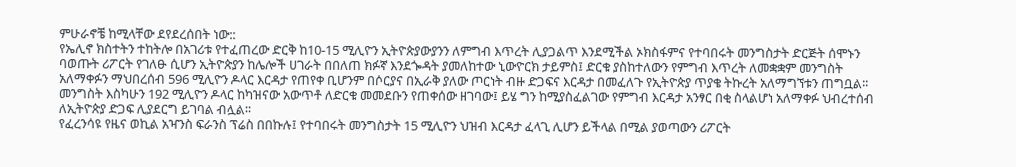ምሁራኖቼ ከሚላቸው ደየደረሰበት ነው::
የኤሊኖ ክስተትን ተከትሎ በአገሪቱ የተፈጠረው ድርቅ ከ10-15 ሚሊዮን ኢትዮጵያውያንን ለምግብ እጥረት ሊያጋልጥ እንደሚችል ኦክስፋምና የተባበሩት መንግስታት ድርጅት ሰሞኑን ባወጡት ሪፖርት የገለፁ ሲሆን ኢትዮጵያን ከሌሎች ሀገራት በበለጠ ክፉኛ እንደጐዳት ያመለከተው ኒውዮርክ ታይምስ፤ ድርቁ ያስከተለውን የምግብ እጥረት ለመቋቋም መንግስት አለማቀፉን ማህበረሰብ 596 ሚሊዮን ዶላር እርዳታ የጠየቀ ቢሆንም በሶርያና በኢራቅ ያለው ጦርነት ብዙ ድጋፍና እርዳታ በመፈለጉ የኢትዮጵያ ጥያቄ ትኩረት አለማግኘቱን ጠግቧል፡፡ መንግስት እስካሁን 192 ሚሊዮን ዶላር ከካዝናው አውጥቶ ለድርቁ መመደቡን የጠቀሰው ዘገባው፤ ይሄ ግን ከሚያስፈልገው የምግብ እርዳታ አንፃር በቂ ስላልሆነ አለማቀፉ ህብረተሰብ ለኢትዮጵያ ድጋፍ ሊያደርግ ይገባል ብሏል፡፡
የፈረንሳዩ የዜና ወኪል አዣንስ ፍራንስ ፕሬስ በበኩሉ፤ የተባበሩት መንግስታት 15 ሚሊዮን ህዝብ እርዳታ ፈላጊ ሊሆን ይችላል በሚል ያወጣውን ሪፖርት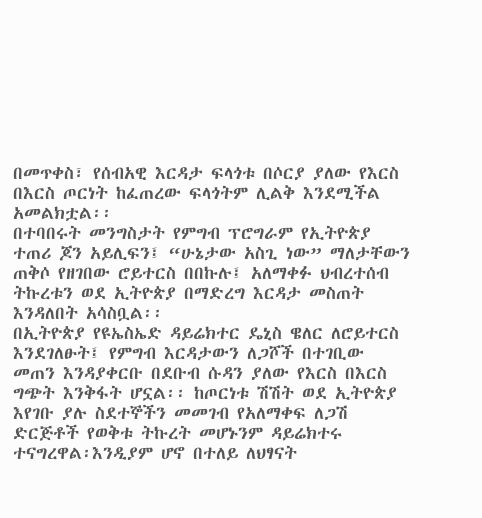በመጥቀስ፣ የሰብአዊ እርዳታ ፍላጎቱ በሶርያ ያለው የእርስ በእርስ ጦርነት ከፈጠረው ፍላጎትም ሊልቅ እንደሚችል አመልክቷል፡፡
በተባበሩት መንግስታት የምግብ ፕሮግራም የኢትዮጵያ ተጠሪ ጆን አይሊፍን፤ “ሁኔታው አስጊ ነው” ማለታቸውን ጠቅሶ የዘገበው ሮይተርስ በበኩሉ፤ አለማቀፉ ህብረተሰብ ትኩረቱን ወደ ኢትዮጵያ በማድረግ እርዳታ መስጠት እንዳለበት አሳስቧል፡፡
በኢትዮጵያ የዩኤስኤድ ዳይሬክተር ዴኒስ ዌለር ለሮይተርስ እንደገለፁት፤ የምግብ እርዳታውን ለጋሾች በተገቢው መጠን እንዳያቀርቡ በደቡብ ሱዳን ያለው የእርስ በእርስ ግጭት እንቅፋት ሆኗል፡፡ ከጦርነቱ ሽሽት ወደ ኢትዮጵያ እየገቡ ያሉ ስደተኞችን መመገብ የአለማቀፍ ለጋሽ ድርጅቶች የወቅቱ ትኩረት መሆኑንም ዳይሬክተሩ ተናግረዋል፡እንዲያም ሆኖ በተለይ ለህፃናት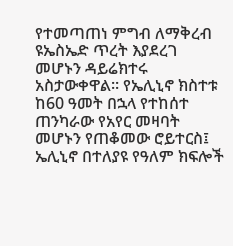የተመጣጠነ ምግብ ለማቅረብ ዩኤስኤድ ጥረት እያደረገ መሆኑን ዳይሬክተሩ አስታውቀዋል፡፡ የኤሊኒኖ ክስተቱ ከ60 ዓመት በኋላ የተከሰተ ጠንካራው የአየር መዛባት መሆኑን የጠቆመው ሮይተርስ፤ ኤሊኒኖ በተለያዩ የዓለም ክፍሎች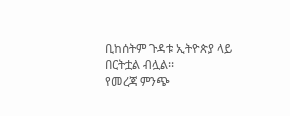ቢከሰትም ጉዳቱ ኢትዮጵያ ላይ በርትቷል ብሏል፡፡
የመረጃ ምንጭ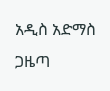አዲስ አድማስ ጋዜጣ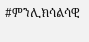#ምንሊክሳልሳዊ